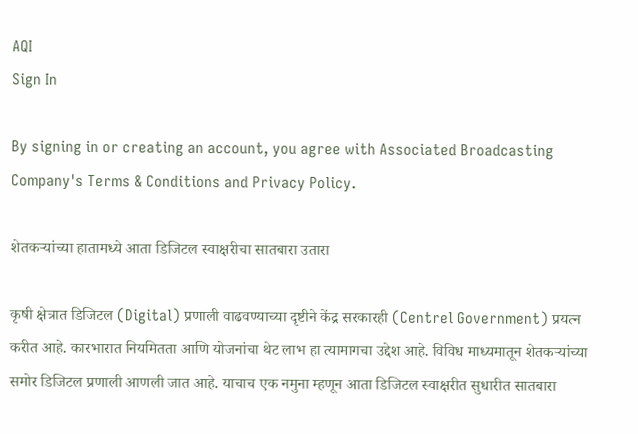AQI
Sign In

By signing in or creating an account, you agree with Associated Broadcasting Company's Terms & Conditions and Privacy Policy.

शेतकऱ्यांच्या हातामध्ये आता डिजिटल स्वाक्षरीचा सातबारा उतारा

कृषी क्षेत्रात डिजिटल (Digital) प्रणाली वाढवण्याच्या दृष्टीने केंद्र सरकारही (Centrel Government) प्रयत्न करीत आहे. कारभारात नियमितता आणि योजनांचा थेट लाभ हा त्यामागचा उद्देश आहे. विविध माध्यमातून शेतकऱ्यांच्या समोर डिजिटल प्रणाली आणली जात आहे. याचाच एक नमुना म्हणून आता डिजिटल स्वाक्षरीत सुधारीत सातबारा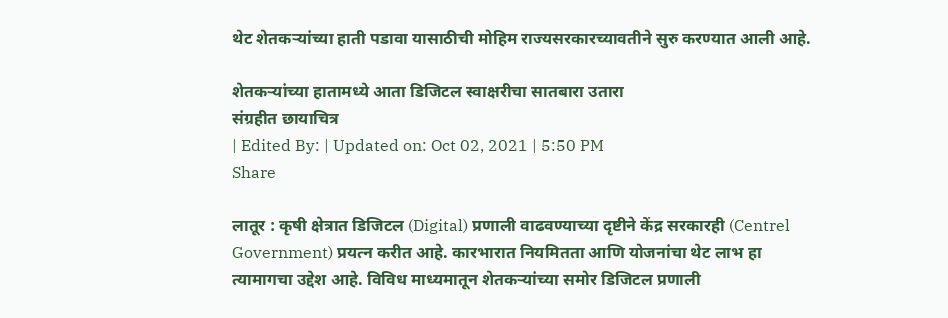थेट शेतकऱ्यांच्या हाती पडावा यासाठीची मोहिम राज्यसरकारच्यावतीने सुरु करण्यात आली आहे.

शेतकऱ्यांच्या हातामध्ये आता डिजिटल स्वाक्षरीचा सातबारा उतारा
संग्रहीत छायाचित्र
| Edited By: | Updated on: Oct 02, 2021 | 5:50 PM
Share

लातूर : कृषी क्षेत्रात डिजिटल (Digital) प्रणाली वाढवण्याच्या दृष्टीने केंद्र सरकारही (Centrel Government) प्रयत्न करीत आहे. कारभारात नियमितता आणि योजनांचा थेट लाभ हा त्यामागचा उद्देश आहे. विविध माध्यमातून शेतकऱ्यांच्या समोर डिजिटल प्रणाली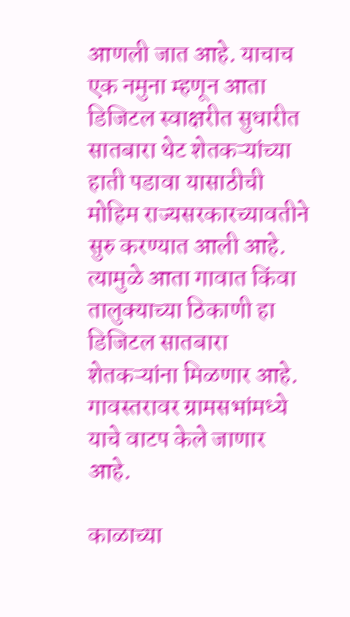आणली जात आहे. याचाच एक नमुना म्हणून आता डिजिटल स्वाक्षरीत सुधारीत सातबारा थेट शेतकऱ्यांच्या हाती पडावा यासाठीची मोहिम राज्यसरकारच्यावतीने सुरु करण्यात आली आहे. त्यामुळे आता गावात किंवा तालुक्याच्या ठिकाणी हा डिजिटल सातबारा शेतकऱ्यांना मिळणार आहे. गावस्तरावर ग्रामसभांमध्ये याचे वाटप केले जाणार आहे.

काळाच्या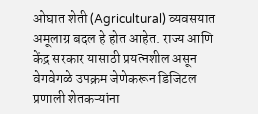ओघात शेती (Agricultural) व्यवसयात अमूलाग्र बदल हे होत आहेत. राज्य आणि केंद्र सरकार यासाठी प्रयत्नशील असून वेगवेगळे उपक्रम जेणेकरून डिजिटल प्रणाली शेतकऱ्यांना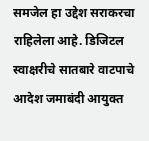समजेल हा उद्देश सराकरचा राहिलेला आहे. डिजिटल स्वाक्षरीचे सातबारे वाटपाचे आदेश जमाबंदी आयुक्त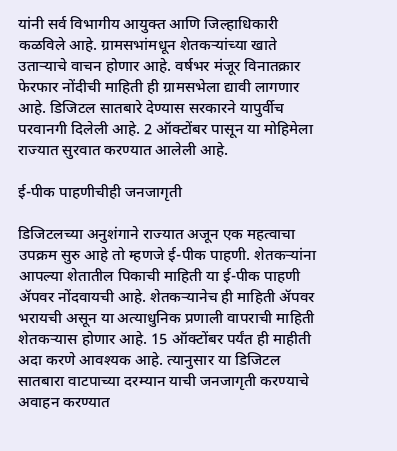यांनी सर्व विभागीय आयुक्त आणि जिल्हाधिकारी कळविले आहे. ग्रामसभांमधून शेतकऱ्यांच्या खाते उताऱ्याचे वाचन होणार आहे. वर्षभर मंजूर विनातक्रार फेरफार नोंदीची माहिती ही ग्रामसभेला द्यावी लागणार आहे. डिजिटल सातबारे देण्यास सरकारने यापुर्वीच परवानगी दिलेली आहे. 2 ऑक्टोंबर पासून या मोहिमेला राज्यात सुरवात करण्यात आलेली आहे.

ई-पीक पाहणीचीही जनजागृती

डिजिटलच्या अनुशंगाने राज्यात अजून एक महत्वाचा उपक्रम सुरु आहे तो म्हणजे ई-पीक पाहणी. शेतकऱ्यांना आपल्या शेतातील पिकाची माहिती या ई-पीक पाहणी ॲपवर नोंदवायची आहे. शेतकऱ्यानेच ही माहिती ॲपवर भरायची असून या अत्याधुनिक प्रणाली वापराची माहिती शेतकऱ्यास होणार आहे. 15 ऑक्टोंबर पर्यंत ही माहीती अदा करणे आवश्यक आहे. त्यानुसार या डिजिटल सातबारा वाटपाच्या दरम्यान याची जनजागृती करण्याचे अवाहन करण्यात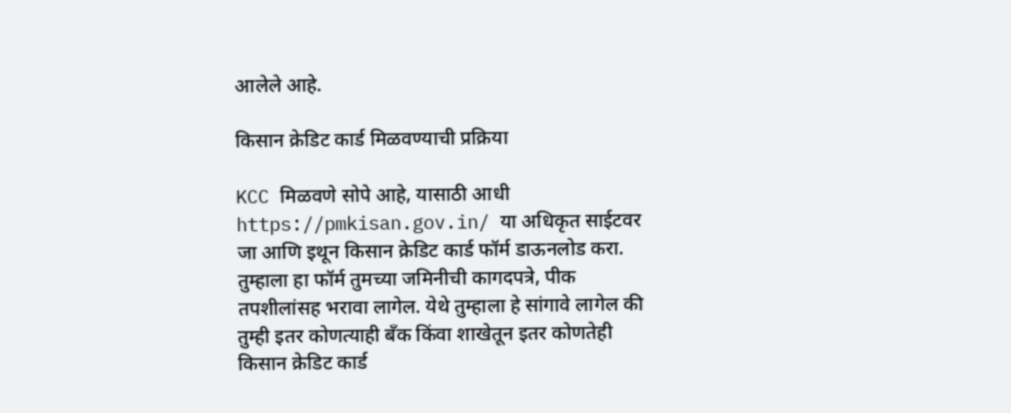आलेले आहे.

किसान क्रेडिट कार्ड मिळवण्याची प्रक्रिया

KCC मिळवणे सोपे आहे, यासाठी आधी https://pmkisan.gov.in/ या अधिकृत साईटवर जा आणि इथून किसान क्रेडिट कार्ड फॉर्म डाऊनलोड करा. तुम्हाला हा फॉर्म तुमच्या जमिनीची कागदपत्रे, पीक तपशीलांसह भरावा लागेल. येथे तुम्हाला हे सांगावे लागेल की तुम्ही इतर कोणत्याही बँक किंवा शाखेतून इतर कोणतेही किसान क्रेडिट कार्ड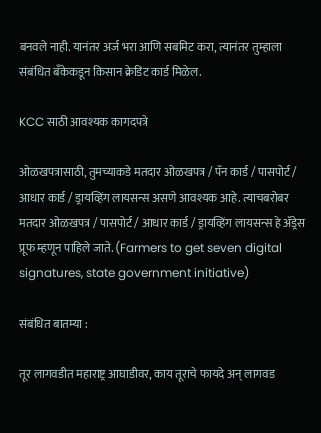बनवले नाही. यानंतर अर्ज भरा आणि सबमिट करा, त्यानंतर तुम्हाला संबंधित बँकेकडून किसान क्रेडिट कार्ड मिळेल.

KCC साठी आवश्यक कागदपत्रे

ओळखपत्रासाठी, तुमच्याकडे मतदार ओळखपत्र / पॅन कार्ड / पासपोर्ट / आधार कार्ड / ड्रायव्हिंग लायसन्स असणे आवश्यक आहे. त्याचबरोबर मतदार ओळखपत्र / पासपोर्ट / आधार कार्ड / ड्रायव्हिंग लायसन्स हे ॲड्रेस प्रूफ म्हणून पाहिले जाते. (Farmers to get seven digital signatures, state government initiative)

संबंधित बातम्या :

तूर लागवडीत महाराष्ट्र आघाडीवर, काय तूराचे फायदे अन् लागवड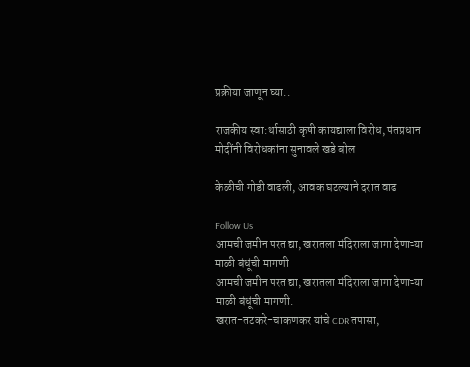प्रक्रीया जाणून घ्या..

राजकीय स्वा:र्थासाठी कृषी कायद्याला विरोध, पंतप्रधान मोदींनी विरोधकांना सुनावले खडे बोल

केळीची गोडी वाढली, आवक घटल्याने दरात वाढ

Follow Us
आमची जमीन परत द्या, खरातला मंदिराला जागा देणाऱ्या माळी बंधूंची मागणी
आमची जमीन परत द्या, खरातला मंदिराला जागा देणाऱ्या माळी बंधूंची मागणी.
खरात-तटकरे-चाकणकर यांचे CDR तपासा,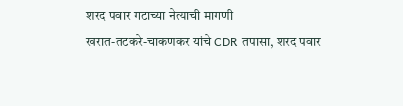शरद पवार गटाच्या नेत्याची मागणी
खरात-तटकरे-चाकणकर यांचे CDR तपासा, शरद पवार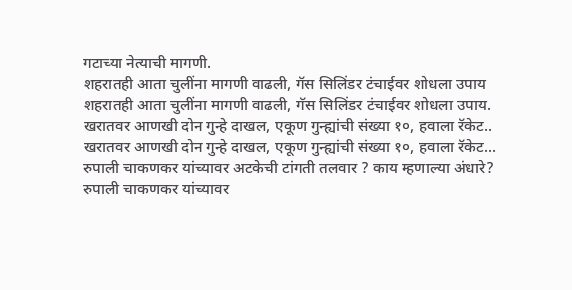गटाच्या नेत्याची मागणी.
शहरातही आता चुलींना मागणी वाढली, गॅस सिलिंडर टंचाईवर शोधला उपाय
शहरातही आता चुलींना मागणी वाढली, गॅस सिलिंडर टंचाईवर शोधला उपाय.
खरातवर आणखी दोन गुन्हे दाखल, एकूण गुन्ह्यांची संख्या १०, हवाला रॅकेट..
खरातवर आणखी दोन गुन्हे दाखल, एकूण गुन्ह्यांची संख्या १०, हवाला रॅकेट...
रुपाली चाकणकर यांच्यावर अटकेची टांगती तलवार ? काय म्हणाल्या अंधारे?
रुपाली चाकणकर यांच्यावर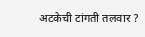अटकेची टांगती तलवार ?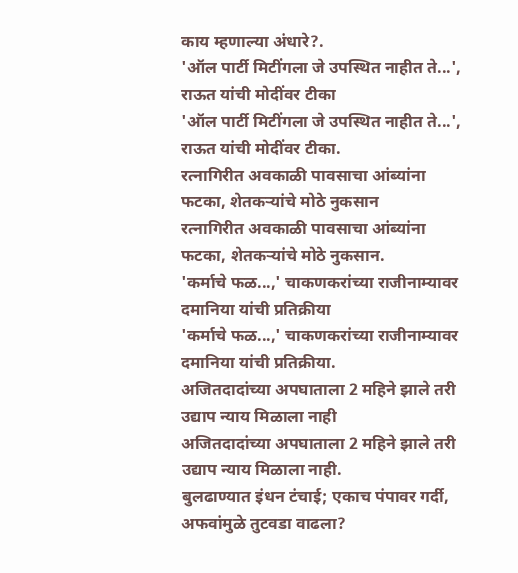काय म्हणाल्या अंधारे?.
'ऑल पार्टी मिटींगला जे उपस्थित नाहीत ते...', राऊत यांची मोदींवर टीका
'ऑल पार्टी मिटींगला जे उपस्थित नाहीत ते...', राऊत यांची मोदींवर टीका.
रत्नागिरीत अवकाळी पावसाचा आंब्यांना फटका, शेतकऱ्यांचे मोठे नुकसान
रत्नागिरीत अवकाळी पावसाचा आंब्यांना फटका, शेतकऱ्यांचे मोठे नुकसान.
'कर्माचे फळ...,' चाकणकरांच्या राजीनाम्यावर दमानिया यांची प्रतिक्रीया
'कर्माचे फळ...,' चाकणकरांच्या राजीनाम्यावर दमानिया यांची प्रतिक्रीया.
अजितदादांच्या अपघाताला 2 महिने झाले तरी उद्याप न्याय मिळाला नाही
अजितदादांच्या अपघाताला 2 महिने झाले तरी उद्याप न्याय मिळाला नाही.
बुलढाण्यात इंधन टंचाई; एकाच पंपावर गर्दी, अफवांमुळे तुटवडा वाढला?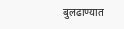बुलढाण्यात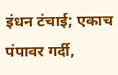इंधन टंचाई; एकाच पंपावर गर्दी,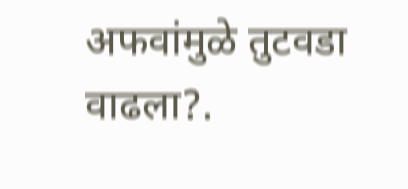अफवांमुळे तुटवडा वाढला?.